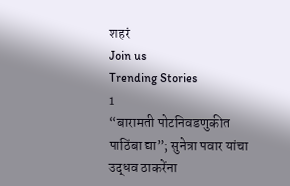शहरं
Join us
Trending Stories
1
“बारामती पोटनिवडणुकीत पाठिंबा द्या”; सुनेत्रा पवार यांचा उद्धव ठाकरेंना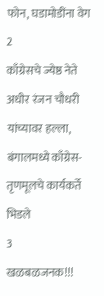फोन, घडामोडींना वेग
2
काँग्रेसचे ज्येष्ठ नेते अधीर रंजन चौधरी यांच्यावर हल्ला, बंगालमध्ये काँग्रेस-तृणमूलचे कार्यकर्ते भिडले
3
खळबळजनक!!!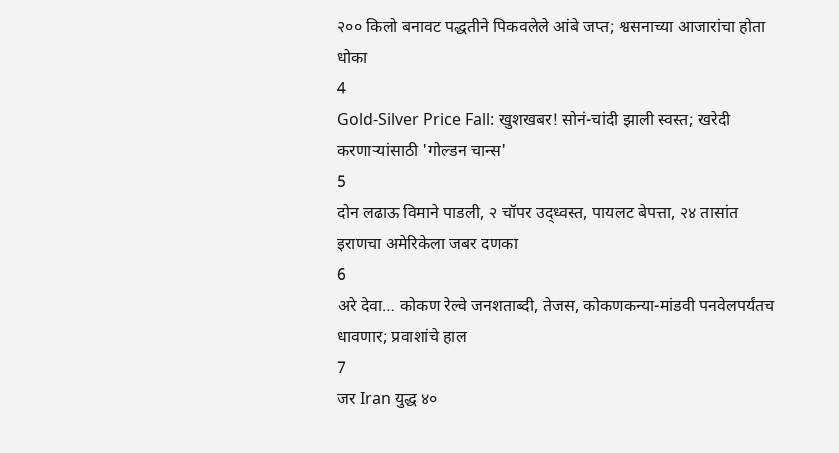२०० किलो बनावट पद्धतीने पिकवलेले आंबे जप्त; श्वसनाच्या आजारांचा होता धोका
4
Gold-Silver Price Fall: खुशखबर! सोनं-चांदी झाली स्वस्त; खरेदी करणाऱ्यांसाठी 'गोल्डन चान्स'
5
दोन लढाऊ विमाने पाडली, २ चॉपर उद्ध्वस्त, पायलट बेपत्ता, २४ तासांत इराणचा अमेरिकेला जबर दणका
6
अरे देवा… कोकण रेल्वे जनशताब्दी, तेजस, कोकणकन्या-मांडवी पनवेलपर्यंतच धावणार; प्रवाशांचे हाल
7
जर Iran युद्ध ४०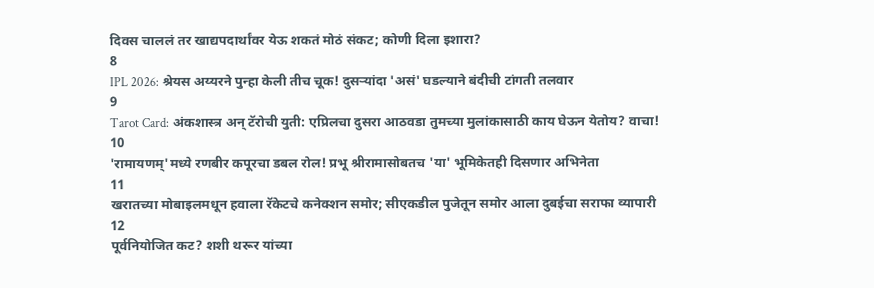दिवस चाललं तर खाद्यपदार्थांवर येऊ शकतं मोठं संकट; कोणी दिला इशारा?
8
IPL 2026: श्रेयस अय्यरने पुन्हा केली तीच चूक! दुसऱ्यांदा 'असं' घडल्याने बंदीची टांगती तलवार
9
Tarot Card: अंकशास्त्र अन् टॅरोची युती: एप्रिलचा दुसरा आठवडा तुमच्या मुलांकासाठी काय घेऊन येतोय? वाचा!
10
'रामायणम्'मध्ये रणबीर कपूरचा डबल रोल! प्रभू श्रीरामासोबतच 'या' भूमिकेतही दिसणार अभिनेता
11
खरातच्या मोबाइलमधून हवाला रॅकेटचे कनेक्शन समोर; सीएकडील पुजेतून समोर आला दुबईचा सराफा व्यापारी
12
पूर्वनियोजित कट? शशी थरूर यांच्या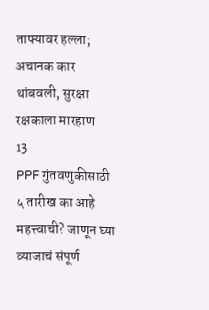ताफ्यावर हल्ला; अचानक कार थांबवली, सुरक्षा रक्षकाला मारहाण
13
PPF गुंतवणुकीसाठी ५ तारीख का आहे महत्त्वाची? जाणून घ्या व्याजाचं संपूर्ण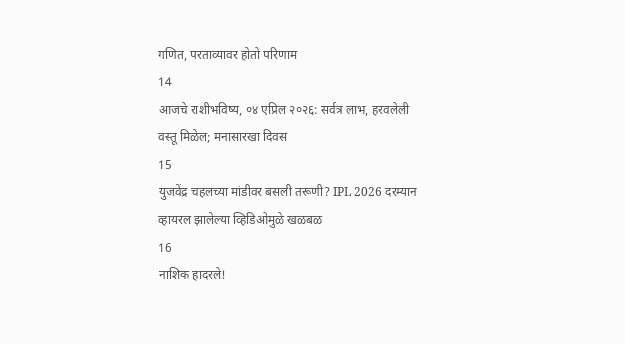गणित, परताव्यावर होतो परिणाम
14
आजचे राशीभविष्य, ०४ एप्रिल २०२६: सर्वत्र लाभ, हरवलेली वस्तू मिळेल; मनासारखा दिवस
15
युजवेंद्र चहलच्या मांडीवर बसली तरूणी? IPL 2026 दरम्यान व्हायरल झालेल्या व्हिडिओमुळे खळबळ
16
नाशिक हादरले!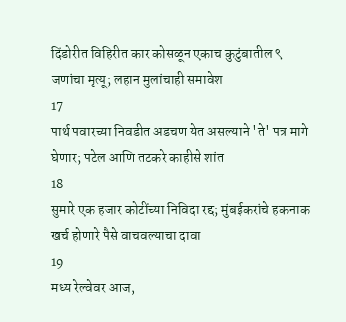दिंडोरीत विहिरीत कार कोसळून एकाच कुटुंबातील ९ जणांचा मृत्यू; लहान मुलांचाही समावेश
17
पार्थ पवारच्या निवडीत अडचण येत असल्याने 'ते' पत्र मागे घेणार; पटेल आणि तटकरे काहीसे शांत
18
सुमारे एक हजार कोटींच्या निविदा रद्द; मुंबईकरांचे हकनाक खर्च होणारे पैसे वाचवल्याचा दावा
19
मध्य रेल्वेवर आज,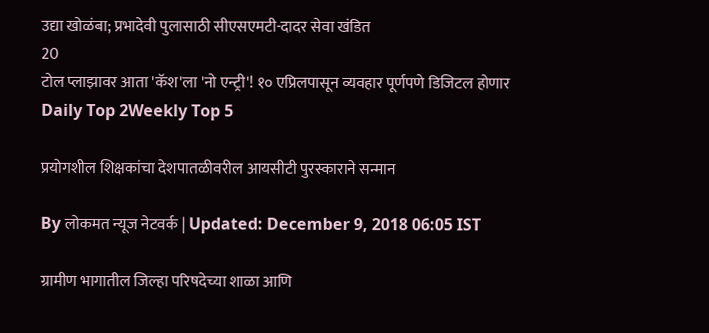उद्या खोळंबा; प्रभादेवी पुलासाठी सीएसएमटी-दादर सेवा खंडित
20
टोल प्लाझावर आता 'कॅश'ला 'नो एन्ट्री'! १० एप्रिलपासून व्यवहार पूर्णपणे डिजिटल होणार
Daily Top 2Weekly Top 5

प्रयोगशील शिक्षकांचा देशपातळीवरील आयसीटी पुरस्काराने सन्मान

By लोकमत न्यूज नेटवर्क | Updated: December 9, 2018 06:05 IST

ग्रामीण भागातील जिल्हा परिषदेच्या शाळा आणि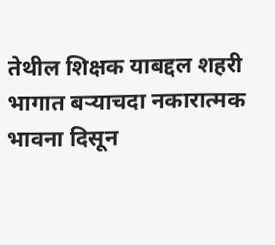तेथील शिक्षक याबद्दल शहरी भागात बऱ्याचदा नकारात्मक भावना दिसून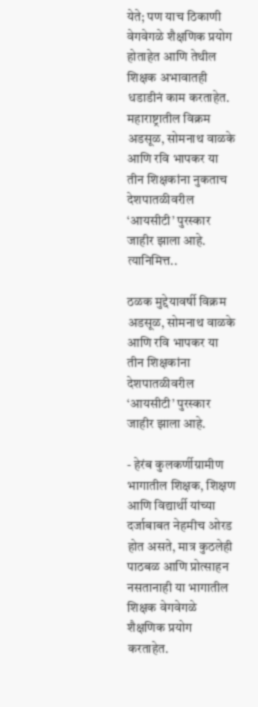येते; पण याच ठिकाणी वेगवेगळे शैक्षणिक प्रयोग होताहेत आणि तेथील शिक्षक अभावातही धडाडीनं काम करताहेत. महाराष्ट्रातील विक्रम अडसूळ, सोमनाथ वाळके आणि रवि भापकर या तीन शिक्षकांना नुकताच देशपातळीवरील ‘आयसीटी’ पुरस्कार जाहीर झाला आहे. त्यानिमित्त..

ठळक मुद्देयावर्षी विक्रम अडसूळ, सोमनाथ वाळके आणि रवि भापकर या तीन शिक्षकांना देशपातळीवरील ‘आयसीटी’ पुरस्कार जाहीर झाला आहे.

- हेरंब कुलकर्णीग्रामीण भागातील शिक्षक, शिक्षण आणि विद्यार्थी यांच्या दर्जाबाबत नेहमीच ओरड होत असते, मात्र कुठलेही पाठबळ आणि प्रोत्साहन नसतानाही या भागातील शिक्षक वेगवेगळे शैक्षणिक प्रयोग करताहेत.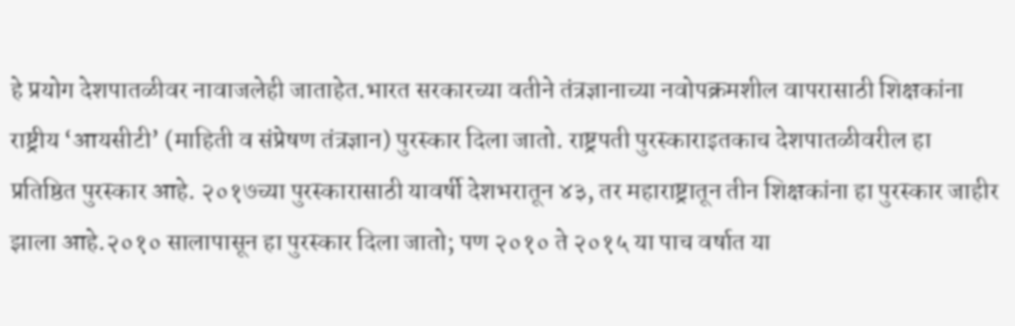हे प्रयोग देशपातळीवर नावाजलेही जाताहेत.भारत सरकारच्या वतीने तंत्रज्ञानाच्या नवोपक्रमशील वापरासाठी शिक्षकांना राष्ट्रीय ‘आयसीटी’ (माहिती व संप्रेषण तंत्रज्ञान) पुरस्कार दिला जातो. राष्ट्रपती पुरस्काराइतकाच देशपातळीवरील हा प्रतिष्ठित पुरस्कार आहे. २०१७च्या पुरस्कारासाठी यावर्षी देशभरातून ४३, तर महाराष्ट्रातून तीन शिक्षकांना हा पुरस्कार जाहीर झाला आहे.२०१० सालापासून हा पुरस्कार दिला जातो; पण २०१० ते २०१५ या पाच वर्षात या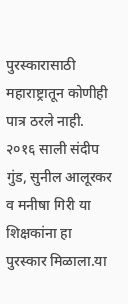पुरस्कारासाठी महाराष्ट्रातून कोणीही पात्र ठरले नाही. २०१६ साली संदीप गुंड, सुनील आलूरकर व मनीषा गिरी या शिक्षकांना हा पुरस्कार मिळाला.या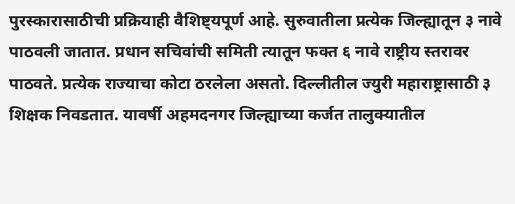पुरस्कारासाठीची प्रक्रियाही वैशिष्ट्यपूर्ण आहे. सुरुवातीला प्रत्येक जिल्ह्यातून ३ नावे पाठवली जातात. प्रधान सचिवांची समिती त्यातून फक्त ६ नावे राष्ट्रीय स्तरावर पाठवते. प्रत्येक राज्याचा कोटा ठरलेला असतो. दिल्लीतील ज्युरी महाराष्ट्रासाठी ३ शिक्षक निवडतात. यावर्षी अहमदनगर जिल्ह्याच्या कर्जत तालुक्यातील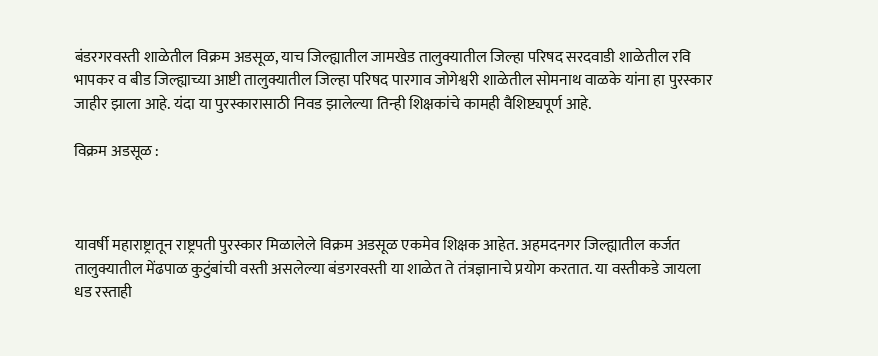बंडरगरवस्ती शाळेतील विक्रम अडसूळ, याच जिल्ह्यातील जामखेड तालुक्यातील जिल्हा परिषद सरदवाडी शाळेतील रवि भापकर व बीड जिल्ह्याच्या आष्टी तालुक्यातील जिल्हा परिषद पारगाव जोगेश्वरी शाळेतील सोमनाथ वाळके यांना हा पुरस्कार जाहीर झाला आहे. यंदा या पुरस्कारासाठी निवड झालेल्या तिन्ही शिक्षकांचे कामही वैशिष्ट्यपूर्ण आहे.

विक्रम अडसूळ :



यावर्षी महाराष्ट्रातून राष्ट्रपती पुरस्कार मिळालेले विक्रम अडसूळ एकमेव शिक्षक आहेत. अहमदनगर जिल्ह्यातील कर्जत तालुक्यातील मेंढपाळ कुटुंबांची वस्ती असलेल्या बंडगरवस्ती या शाळेत ते तंत्रज्ञानाचे प्रयोग करतात. या वस्तीकडे जायला धड रस्ताही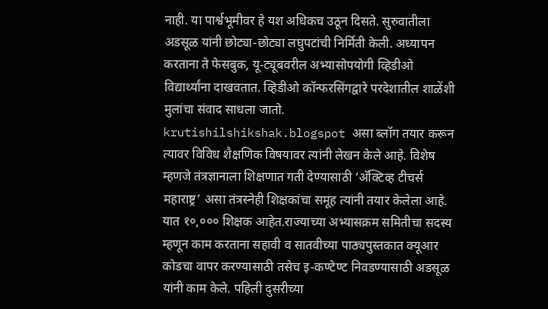नाही. या पार्श्वभूमीवर हे यश अधिकच उठून दिसते. सुरुवातीला अडसूळ यांनी छोट्या-छोट्या लघुपटांची निर्मिती केली. अध्यापन करताना ते फेसबुक, यू-ट्यूबवरील अभ्यासोपयोगी व्हिडीओ विद्यार्थ्यांना दाखवतात. व्हिडीओ कॉन्फरसिंगद्वारे परदेशातील शाळेंशी मुलांचा संवाद साधला जातो. krutishilshikshak.blogspot असा ब्लॉग तयार करून त्यावर विविध शैक्षणिक विषयावर त्यांनी लेखन केले आहे. विशेष म्हणजे तंत्रज्ञानाला शिक्षणात गती देण्यासाठी ‘अ‍ॅक्टिव्ह टीचर्स महाराष्ट्र’ असा तंत्रस्नेही शिक्षकांचा समूह त्यांनी तयार केलेला आहे. यात १०,००० शिक्षक आहेत.राज्याच्या अभ्यासक्रम समितीचा सदस्य म्हणून काम करताना सहावी व सातवीच्या पाठ्यपुस्तकात क्यूआर कोडचा वापर करण्यासाठी तसेच इ-कण्टेण्ट निवडण्यासाठी अडसूळ यांनी काम केले. पहिली दुसरीच्या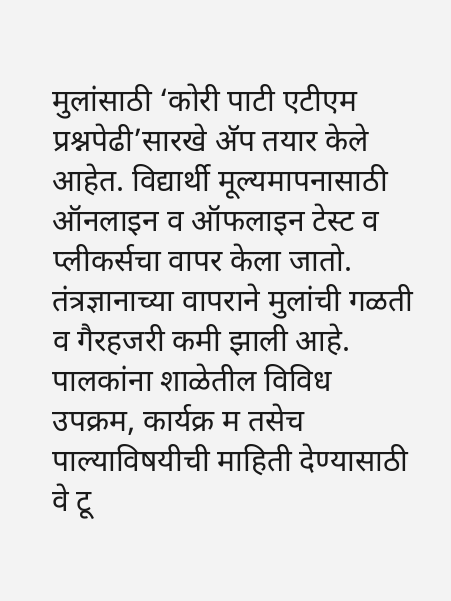मुलांसाठी ‘कोरी पाटी एटीएम प्रश्नपेढी’सारखे अ‍ॅप तयार केले आहेत. विद्यार्थी मूल्यमापनासाठी ऑनलाइन व ऑफलाइन टेस्ट व प्लीकर्सचा वापर केला जातो. तंत्रज्ञानाच्या वापराने मुलांची गळती व गैरहजरी कमी झाली आहे. पालकांना शाळेतील विविध उपक्रम, कार्यक्र म तसेच पाल्याविषयीची माहिती देण्यासाठी वे टू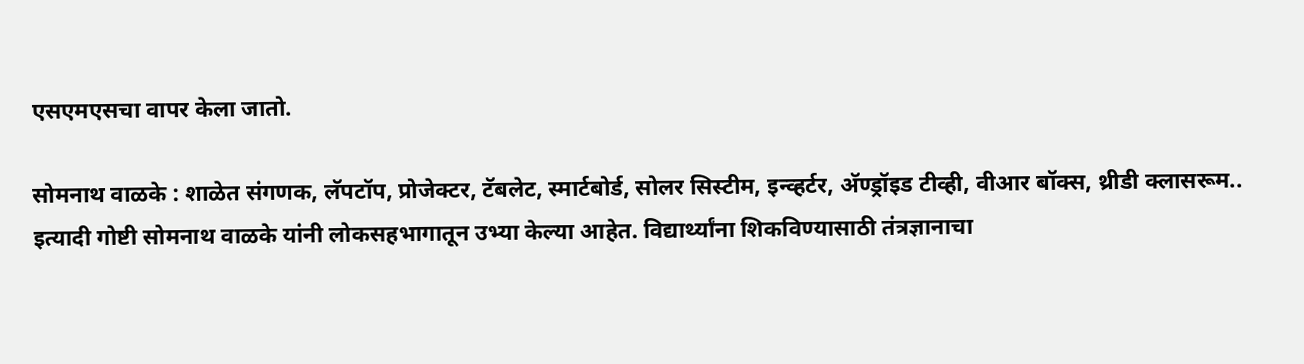एसएमएसचा वापर केला जातो.

सोमनाथ वाळके : शाळेत संगणक, लॅपटॉप, प्रोजेक्टर, टॅबलेट, स्मार्टबोर्ड, सोलर सिस्टीम, इन्व्हर्टर, अ‍ॅण्ड्रॉइड टीव्ही, वीआर बॉक्स, थ्रीडी क्लासरूम.. इत्यादी गोष्टी सोमनाथ वाळके यांनी लोकसहभागातून उभ्या केल्या आहेत. विद्यार्थ्यांना शिकविण्यासाठी तंत्रज्ञानाचा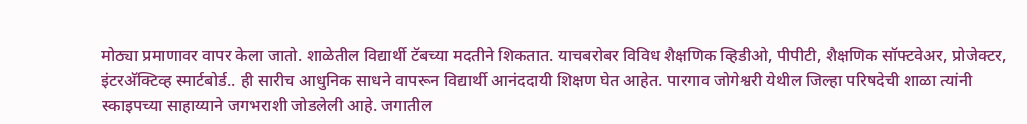मोठ्या प्रमाणावर वापर केला जातो. शाळेतील विद्यार्थी टॅबच्या मदतीने शिकतात. याचबरोबर विविध शैक्षणिक व्हिडीओ, पीपीटी, शैक्षणिक सॉफ्टवेअर, प्रोजेक्टर, इंटरअ‍ॅक्टिव्ह स्मार्टबोर्ड.. ही सारीच आधुनिक साधने वापरून विद्यार्थी आनंददायी शिक्षण घेत आहेत. पारगाव जोगेश्वरी येथील जिल्हा परिषदेची शाळा त्यांनी स्काइपच्या साहाय्याने जगभराशी जोडलेली आहे. जगातील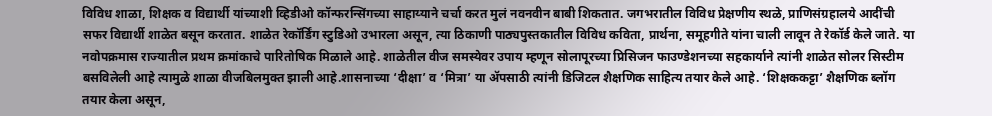विविध शाळा, शिक्षक व विद्यार्थी यांच्याशी व्हिडीओ कॉन्फरन्सिंगच्या साहाय्याने चर्चा करत मुलं नवनवीन बाबी शिकतात. जगभरातील विविध प्रेक्षणीय स्थळे, प्राणिसंग्रहालये आदींची सफर विद्यार्थी शाळेत बसून करतात. शाळेत रेकॉर्डिंग स्टुडिओ उभारला असून, त्या ठिकाणी पाठ्यपुस्तकातील विविध कविता, प्रार्थना, समूहगीते यांना चाली लावून ते रेकॉर्ड केले जाते. या नवोपक्रमास राज्यातील प्रथम क्रमांकाचे पारितोषिक मिळाले आहे. शाळेतील वीज समस्येवर उपाय म्हणून सोलापूरच्या प्रिसिजन फाउण्डेशनच्या सहकार्याने त्यांनी शाळेत सोलर सिस्टीम बसविलेली आहे त्यामुळे शाळा वीजबिलमुक्त झाली आहे.शासनाच्या ‘दीक्षा’ व ‘मित्रा’ या अ‍ॅपसाठी त्यांनी डिजिटल शैक्षणिक साहित्य तयार केले आहे. ‘शिक्षककट्टा’ शैक्षणिक ब्लॉग तयार केला असून,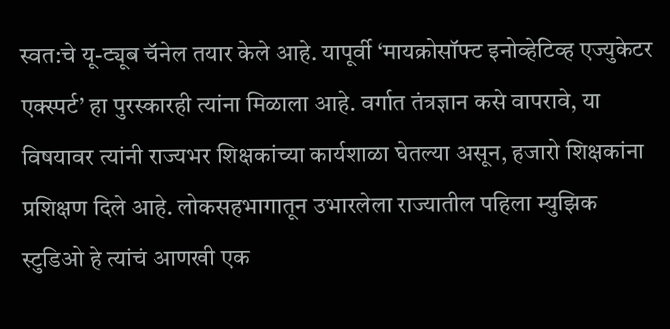स्वत:चे यू-ट्यूब चॅनेल तयार केले आहे. यापूर्वी ‘मायक्रोसॉफ्ट इनोव्हेटिव्ह एज्युकेटर एक्स्पर्ट’ हा पुरस्कारही त्यांना मिळाला आहे. वर्गात तंत्रज्ञान कसे वापरावे, या विषयावर त्यांनी राज्यभर शिक्षकांच्या कार्यशाळा घेतल्या असून, हजारो शिक्षकांना प्रशिक्षण दिले आहे. लोकसहभागातून उभारलेला राज्यातील पहिला म्युझिक स्टुडिओ हे त्यांचं आणखी एक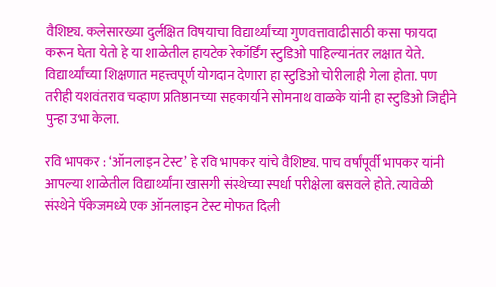वैशिष्ट्य. कलेसारख्या दुर्लक्षित विषयाचा विद्यार्थ्यांच्या गुणवत्तावाढीसाठी कसा फायदा करून घेता येतो हे या शाळेतील हायटेक रेकॉर्डिंग स्टुडिओ पाहिल्यानंतर लक्षात येते. विद्यार्थ्यांच्या शिक्षणात महत्त्वपूर्ण योगदान देणारा हा स्टुडिओ चोरीलाही गेला होता. पण तरीही यशवंतराव चव्हाण प्रतिष्ठानच्या सहकार्याने सोमनाथ वाळके यांनी हा स्टुडिओ जिद्दीने पुन्हा उभा केला.

रवि भापकर : ‘ऑनलाइन टेस्ट’ हे रवि भापकर यांचे वैशिष्ट्य. पाच वर्षांपूर्वी भापकर यांनी आपल्या शाळेतील विद्यार्थ्यांना खासगी संस्थेच्या स्पर्धा परीक्षेला बसवले होते. त्यावेळी संस्थेने पॅकेजमध्ये एक ऑनलाइन टेस्ट मोफत दिली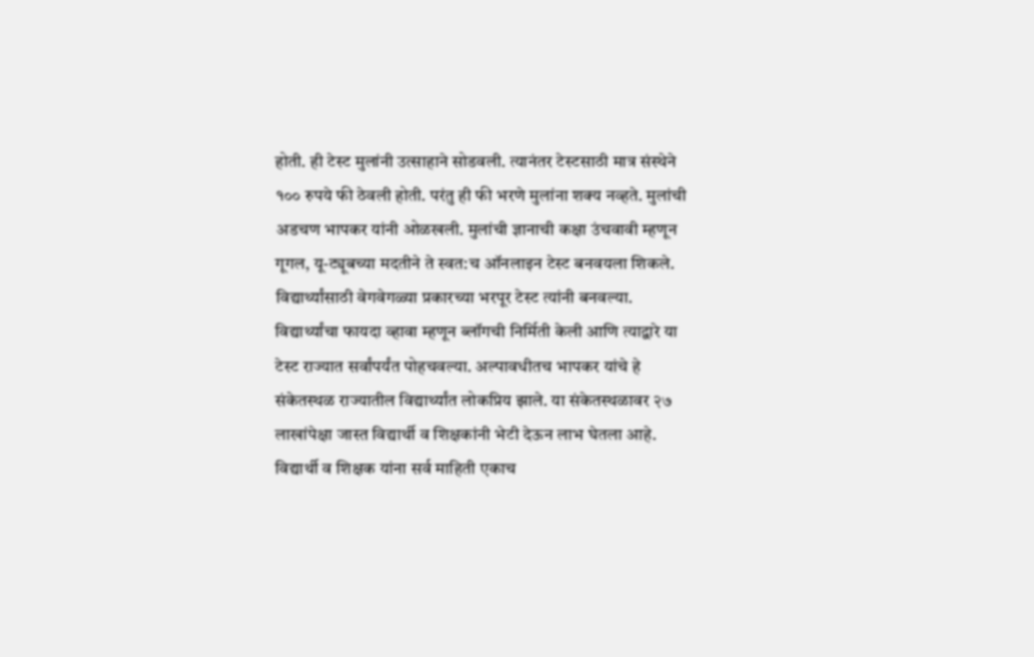होती. ही टेस्ट मुलांनी उत्साहाने सोडवली. त्यानंतर टेस्टसाठी मात्र संस्थेने १०० रुपये फी ठेवली होती. परंतु ही फी भरणे मुलांना शक्य नव्हते. मुलांची अडचण भापकर यांनी ओळखली. मुलांची ज्ञानाची कक्षा उंचवावी म्हणून गूगल, यू-ट्यूबच्या मदतीने ते स्वत:च ऑनलाइन टेस्ट बनवयला शिकले. विद्यार्थ्यांसाठी वेगवेगळ्या प्रकारच्या भरपूर टेस्ट त्यांनी बनवल्या. विद्यार्थ्यांचा फायदा व्हावा म्हणून ब्लॉगची निर्मिती केली आणि त्याद्वारे या टेस्ट राज्यात सर्वांपर्यंत पोहचवल्या. अल्पावधीतच भापकर यांचे हे संकेतस्थळ राज्यातील विद्यार्थ्यांत लोकप्रिय झाले. या संकेतस्थळावर २७ लाखांपेक्षा जास्त विद्यार्थी व शिक्षकांनी भेटी देऊन लाभ घेतला आहे. विद्यार्थी व शिक्षक यांना सर्व माहिती एकाच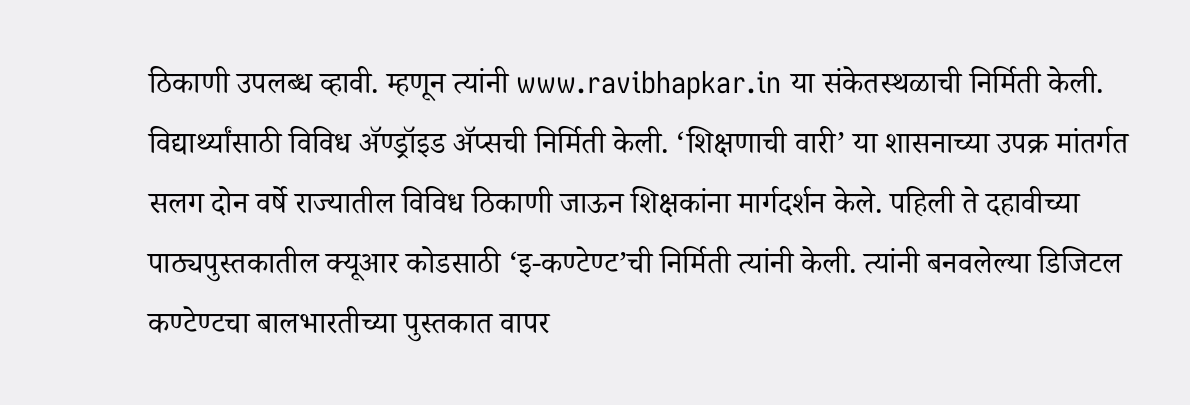ठिकाणी उपलब्ध व्हावी. म्हणून त्यांनी www.ravibhapkar.in या संकेतस्थळाची निर्मिती केली. विद्यार्थ्यांसाठी विविध अ‍ॅण्ड्रॉइड अ‍ॅप्सची निर्मिती केली. ‘शिक्षणाची वारी’ या शासनाच्या उपक्र मांतर्गत सलग दोन वर्षे राज्यातील विविध ठिकाणी जाऊन शिक्षकांना मार्गदर्शन केले. पहिली ते दहावीच्या पाठ्यपुस्तकातील क्यूआर कोडसाठी ‘इ-कण्टेण्ट’ची निर्मिती त्यांनी केली. त्यांनी बनवलेल्या डिजिटल कण्टेण्टचा बालभारतीच्या पुस्तकात वापर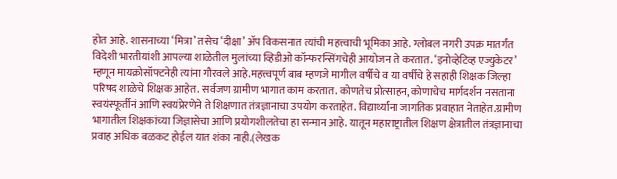होत आहे. शासनाच्या ‘मित्रा’ तसेच ‘दीक्षा’ अ‍ॅप विकसनात त्यांची महत्त्वाची भूमिका आहे. ग्लोबल नगरी उपक्र मातर्गंत विदेशी भारतीयांशी आपल्या शाळेतील मुलांच्या व्हिडीओ कॉन्फरन्सिंगचेही आयोजन ते करतात. ‘इनोव्हेटिव्ह एज्युकेटर’ म्हणून मायक्रोसॉफ्टनेही त्यांना गौरवले आहे.महत्त्वपूर्ण बाब म्हणजे मागील वर्षीचे व या वर्षीचे हे सहाही शिक्षक जिल्हा परिषद शाळेचे शिक्षक आहेत. सर्वजण ग्रामीण भागात काम करतात. कोणतेच प्रोत्साहन, कोणाचेच मार्गदर्शन नसताना स्वयंस्फूर्तीनं आणि स्वयंप्रेरणेने ते शिक्षणात तंत्रज्ञानाचा उपयोग करताहेत. विद्यार्थ्यांना जागतिक प्रवाहात नेताहेत.ग्रामीण भागातील शिक्षकांच्या जिज्ञासेचा आणि प्रयोगशीलतेचा हा सन्मान आहे. यातून महाराष्ट्रातील शिक्षण क्षेत्रातील तंत्रज्ञानाचा प्रवाह अधिक बळकट होईल यात शंका नाही.(लेखक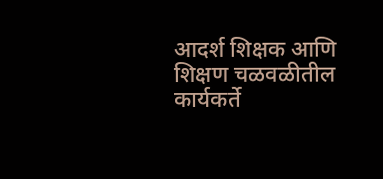आदर्श शिक्षक आणि शिक्षण चळवळीतील कार्यकर्ते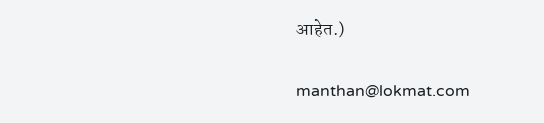आहेत.)

manthan@lokmat.com